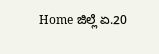Home ಜಿಲ್ಲೆ ಏ.20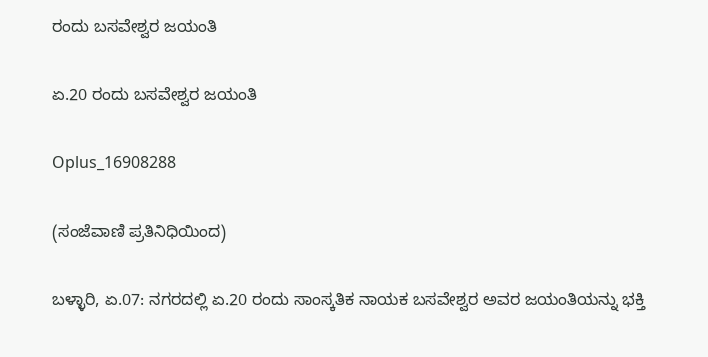ರಂದು ಬಸವೇಶ್ವರ ಜಯಂತಿ

ಏ.20 ರಂದು ಬಸವೇಶ್ವರ ಜಯಂತಿ

Oplus_16908288

(ಸಂಜೆವಾಣಿ ಪ್ರತಿನಿಧಿಯಿಂದ)

ಬಳ್ಳಾರಿ, ಏ.07: ನಗರದಲ್ಲಿ ಏ.20 ರಂದು ಸಾಂಸ್ಕತಿಕ ನಾಯಕ ಬಸವೇಶ್ವರ ಅವರ ಜಯಂತಿಯನ್ನು ಭಕ್ತಿ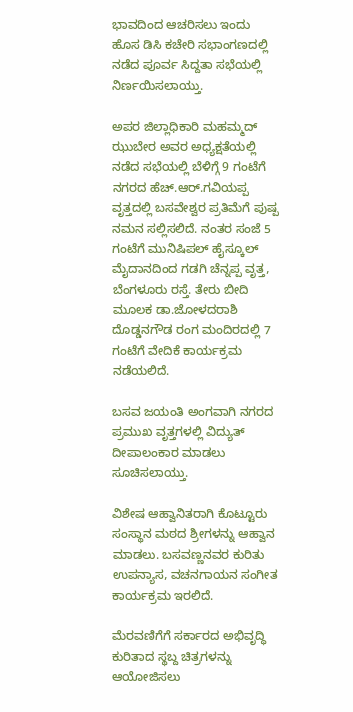ಭಾವದಿಂದ ಆಚರಿಸಲು ಇಂದು ಹೊಸ ಡಿಸಿ ಕಚೇರಿ ಸಭಾಂಗಣದಲ್ಲಿ ನಡೆದ ಪೂರ್ವ ಸಿದ್ದತಾ ಸಭೆಯಲ್ಲಿ ನಿರ್ಣಯಿಸಲಾಯ್ತು.

ಅಪರ ಜಿಲ್ಲಾಧಿಕಾರಿ ಮಹಮ್ಮದ್ ಝುಬೇರ ಅವರ ಅಧ್ಯಕ್ಷತೆಯಲ್ಲಿ ನಡೆದ ಸಭೆಯಲ್ಲಿ ಬೆಳಿಗ್ಗೆ 9 ಗಂಟೆಗೆ ನಗರದ ಹೆಚ್.ಆರ್.ಗವಿಯಪ್ಪ ವೃತ್ತದಲ್ಲಿ ಬಸವೇಶ್ವರ ಪ್ರತಿಮೆಗೆ ಪುಷ್ಪ ನಮನ ಸಲ್ಲಿಸಲಿದೆ. ನಂತರ ಸಂಜೆ 5 ಗಂಟೆಗೆ ಮುನಿಷಿಪಲ್ ಹೈಸ್ಕೂಲ್ ಮೈದಾನದಿಂದ ಗಡಗಿ ಚೆನ್ನಪ್ಪ ವೃತ್ತ, ಬೆಂಗಳೂರು ರಸ್ತೆ. ತೇರು ಬೀದಿ ಮೂಲಕ ಡಾ.ಜೋಳದರಾಶಿ ದೊಡ್ಡನಗೌಡ ರಂಗ ಮಂದಿರದಲ್ಲಿ 7 ಗಂಟೆಗೆ ವೇದಿಕೆ ಕಾರ್ಯಕ್ರಮ ನಡೆಯಲಿದೆ.

ಬಸವ ಜಯಂತಿ ಅಂಗವಾಗಿ ನಗರದ ಪ್ರಮುಖ ವೃತ್ತಗಳಲ್ಲಿ ವಿದ್ಯುತ್ ದೀಪಾಲಂಕಾರ ಮಾಡಲು ಸೂಚಿಸಲಾಯ್ತು.

ವಿಶೇಷ ಆಹ್ವಾನಿತರಾಗಿ ಕೊಟ್ಟೂರು ಸಂಸ್ಥಾನ ಮಠದ ಶ್ರೀಗಳನ್ನು ಆಹ್ವಾನ ಮಾಡಲು. ಬಸವಣ್ಣನವರ ಕುರಿತು ಉಪನ್ಯಾಸ, ವಚನಗಾಯನ ಸಂಗೀತ ಕಾರ್ಯಕ್ರಮ ಇರಲಿದೆ.

ಮೆರವಣಿಗೆಗೆ ಸರ್ಕಾರದ ಅಭಿವೃದ್ಧಿ ಕುರಿತಾದ ಸ್ಥಬ್ದ ಚಿತ್ರಗಳನ್ನು ಆಯೋಜಿಸಲು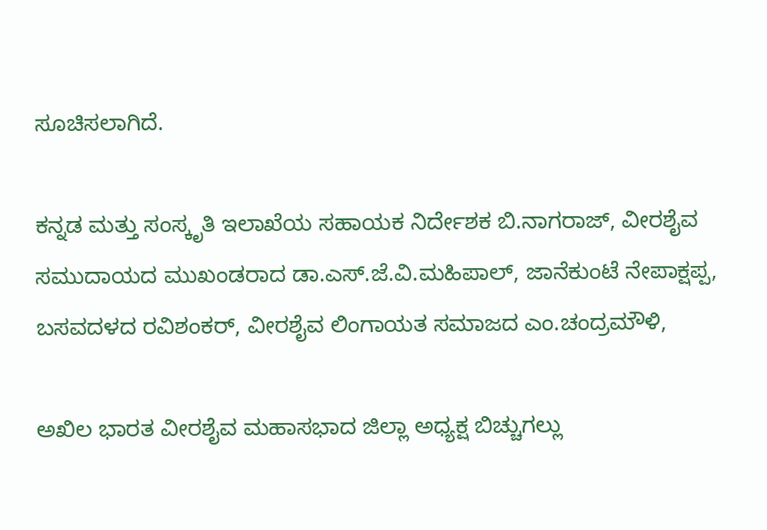ಸೂಚಿಸಲಾಗಿದೆ.

ಕನ್ನಡ ಮತ್ತು ಸಂಸ್ಕೃತಿ ಇಲಾಖೆಯ ಸಹಾಯಕ ನಿರ್ದೇಶಕ ಬಿ.ನಾಗರಾಜ್, ವೀರಶೈವ ಸಮುದಾಯದ ಮುಖಂಡರಾದ ಡಾ.ಎಸ್.ಜೆ.ವಿ.ಮಹಿಪಾಲ್, ಜಾನೆಕುಂಟೆ ನೇಪಾಕ್ಷಪ್ಪ, ಬಸವದಳದ ರವಿಶಂಕರ್, ವೀರಶೈವ ಲಿಂಗಾಯತ ಸಮಾಜದ ಎಂ.ಚಂದ್ರಮೌಳಿ,

ಅಖಿಲ ಭಾರತ ವೀರಶೈವ ಮಹಾಸಭಾದ ಜಿಲ್ಲಾ ಅಧ್ಯಕ್ಷ ಬಿಚ್ಚುಗಲ್ಲು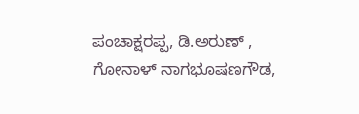ಪಂಚಾಕ್ಷರಪ್ಪ, ಡಿ.ಅರುಣ್ , ಗೋನಾಳ್ ನಾಗಭೂಷಣಗೌಡ,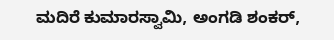ಮದಿರೆ ಕುಮಾರಸ್ವಾಮಿ, ಅಂಗಡಿ ಶಂಕರ್,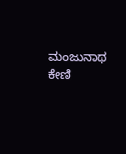ಮಂಜುನಾಥ ಕೇಣಿ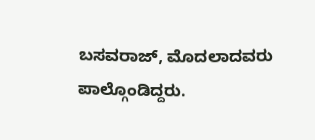ಬಸವರಾಜ್, ಮೊದಲಾದವರು ಪಾಲ್ಗೊಂಡಿದ್ದರು.